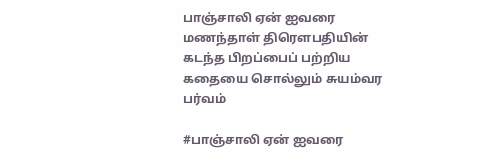பாஞ்சாலி ஏன் ஐவரை மணந்தாள் திரௌபதியின் கடந்த பிறப்பைப் பற்றிய கதையை சொல்லும் சுயம்வர பர்வம்

#பாஞ்சாலி ஏன் ஐவரை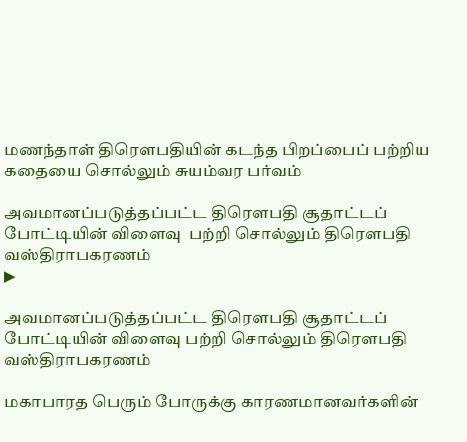மணந்தாள் திரௌபதியின் கடந்த பிறப்பைப் பற்றிய கதையை சொல்லும் சுயம்வர பர்வம்

அவமானப்படுத்தப்பட்ட திரௌபதி சூதாட்டப் போட்டியின் விளைவு  பற்றி சொல்லும் திரௌபதி வஸ்திராபகரணம்
▶

அவமானப்படுத்தப்பட்ட திரௌபதி சூதாட்டப் போட்டியின் விளைவு பற்றி சொல்லும் திரௌபதி வஸ்திராபகரணம்

மகாபாரத பெரும் போருக்கு காரணமானவர்களின்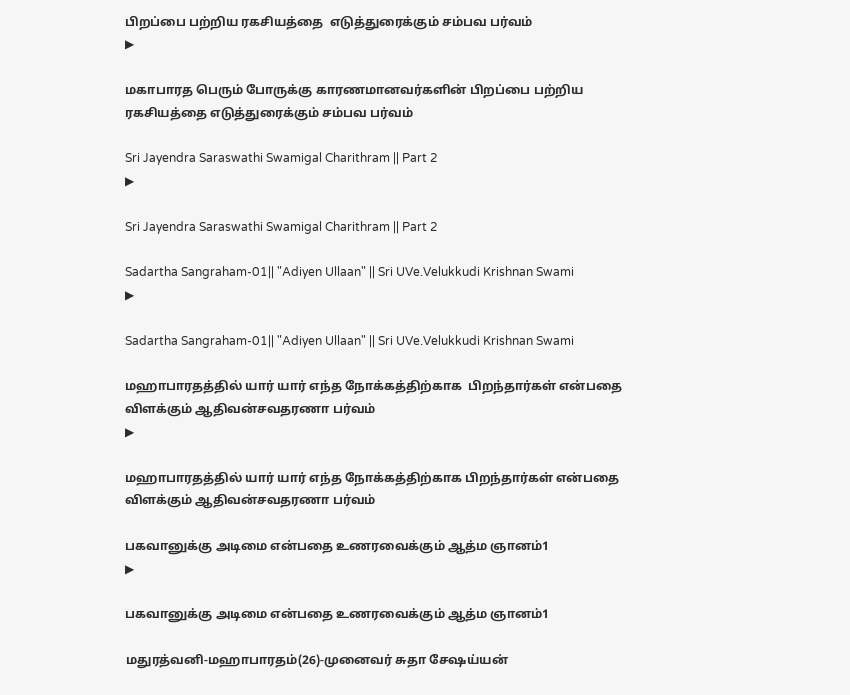பிறப்பை பற்றிய ரகசியத்தை  எடுத்துரைக்கும் சம்பவ பர்வம்
▶

மகாபாரத பெரும் போருக்கு காரணமானவர்களின் பிறப்பை பற்றிய ரகசியத்தை எடுத்துரைக்கும் சம்பவ பர்வம்

Sri Jayendra Saraswathi Swamigal Charithram || Part 2
▶

Sri Jayendra Saraswathi Swamigal Charithram || Part 2

Sadartha Sangraham-01|| "Adiyen Ullaan" || Sri UVe.Velukkudi Krishnan Swami
▶

Sadartha Sangraham-01|| "Adiyen Ullaan" || Sri UVe.Velukkudi Krishnan Swami

மஹாபாரதத்தில் யார் யார் எந்த நோக்கத்திற்காக  பிறந்தார்கள் என்பதை விளக்கும் ஆதிவன்சவதரணா பர்வம்
▶

மஹாபாரதத்தில் யார் யார் எந்த நோக்கத்திற்காக பிறந்தார்கள் என்பதை விளக்கும் ஆதிவன்சவதரணா பர்வம்

பகவானுக்கு அடிமை என்பதை உணரவைக்கும் ஆத்ம ஞானம்1
▶

பகவானுக்கு அடிமை என்பதை உணரவைக்கும் ஆத்ம ஞானம்1

மதுரத்வனி-மஹாபாரதம்(26)-முனைவர் சுதா சேஷய்யன்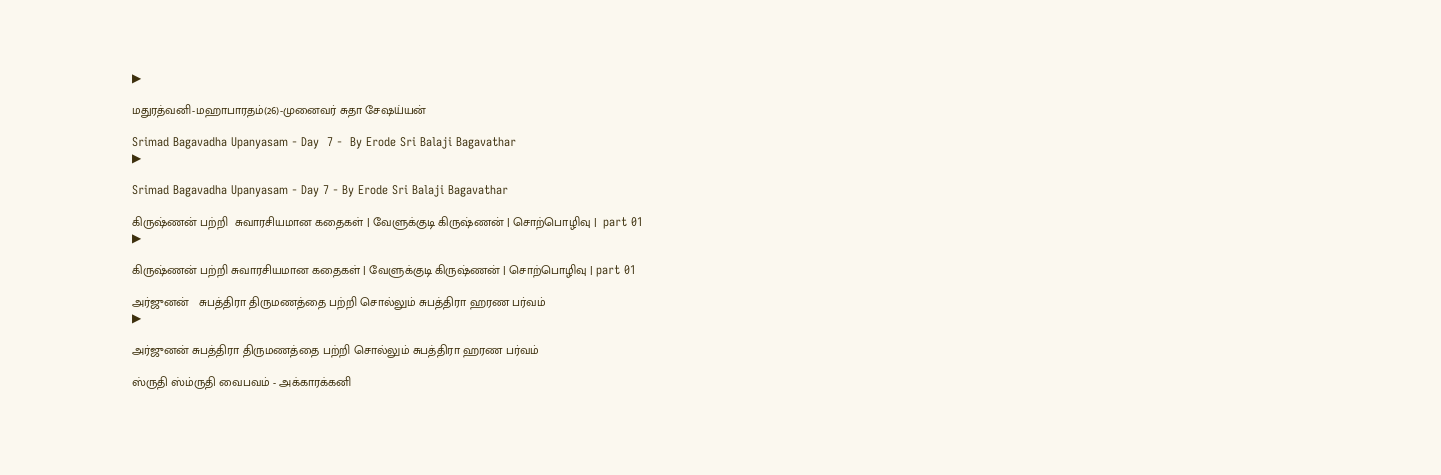▶

மதுரத்வனி-மஹாபாரதம்(26)-முனைவர் சுதா சேஷய்யன்

Srimad Bagavadha Upanyasam - Day  7 -  By Erode Sri Balaji Bagavathar
▶

Srimad Bagavadha Upanyasam - Day 7 - By Erode Sri Balaji Bagavathar

கிருஷ்ணன் பற்றி  சுவாரசியமான கதைகள் | வேளுக்குடி கிருஷ்ணன் | சொற்பொழிவு |  part 01
▶

கிருஷ்ணன் பற்றி சுவாரசியமான கதைகள் | வேளுக்குடி கிருஷ்ணன் | சொற்பொழிவு | part 01

அர்ஜுனன்   சுபத்திரா திருமணத்தை பற்றி சொல்லும் சுபத்திரா ஹரண பர்வம்
▶

அர்ஜுனன் சுபத்திரா திருமணத்தை பற்றி சொல்லும் சுபத்திரா ஹரண பர்வம்

ஸ்ருதி ஸ்ம்ருதி வைபவம் - அக்காரக்கனி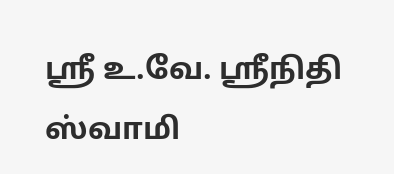ஸ்ரீ உ.வே. ஸ்ரீநிதி ஸ்வாமி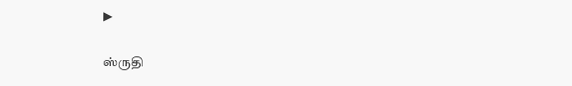▶

ஸ்ருதி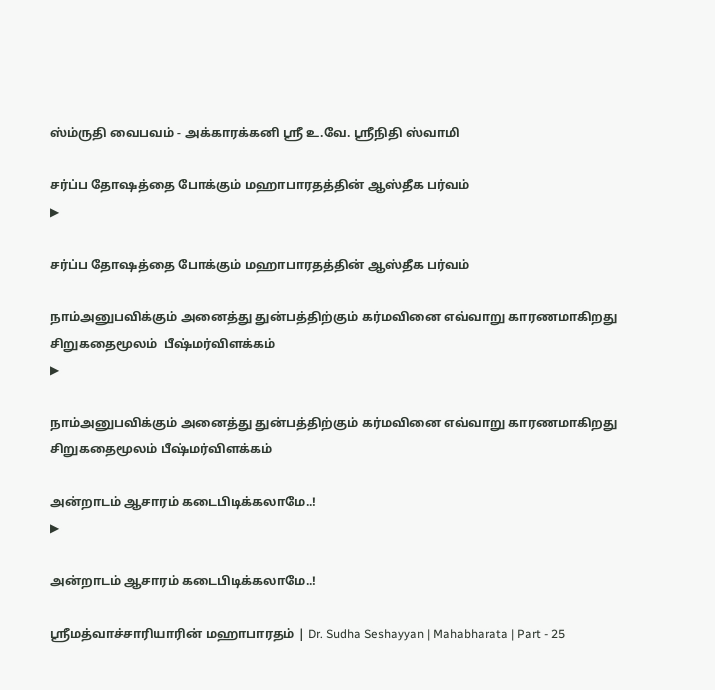ஸ்ம்ருதி வைபவம் - அக்காரக்கனி ஸ்ரீ உ.வே. ஸ்ரீநிதி ஸ்வாமி

சர்ப்ப தோஷத்தை போக்கும் மஹாபாரதத்தின் ஆஸ்தீக பர்வம்
▶

சர்ப்ப தோஷத்தை போக்கும் மஹாபாரதத்தின் ஆஸ்தீக பர்வம்

நாம்அனுபவிக்கும் அனைத்து துன்பத்திற்கும் கர்மவினை எவ்வாறு காரணமாகிறது  சிறுகதைமூலம்  பீஷ்மர்விளக்கம்
▶

நாம்அனுபவிக்கும் அனைத்து துன்பத்திற்கும் கர்மவினை எவ்வாறு காரணமாகிறது சிறுகதைமூலம் பீஷ்மர்விளக்கம்

அன்றாடம் ஆசாரம் கடைபிடிக்கலாமே..!
▶

அன்றாடம் ஆசாரம் கடைபிடிக்கலாமே..!

ஶ்ரீமத்வாச்சாரியாரின் மஹாபாரதம் | Dr. Sudha Seshayyan | Mahabharata | Part - 25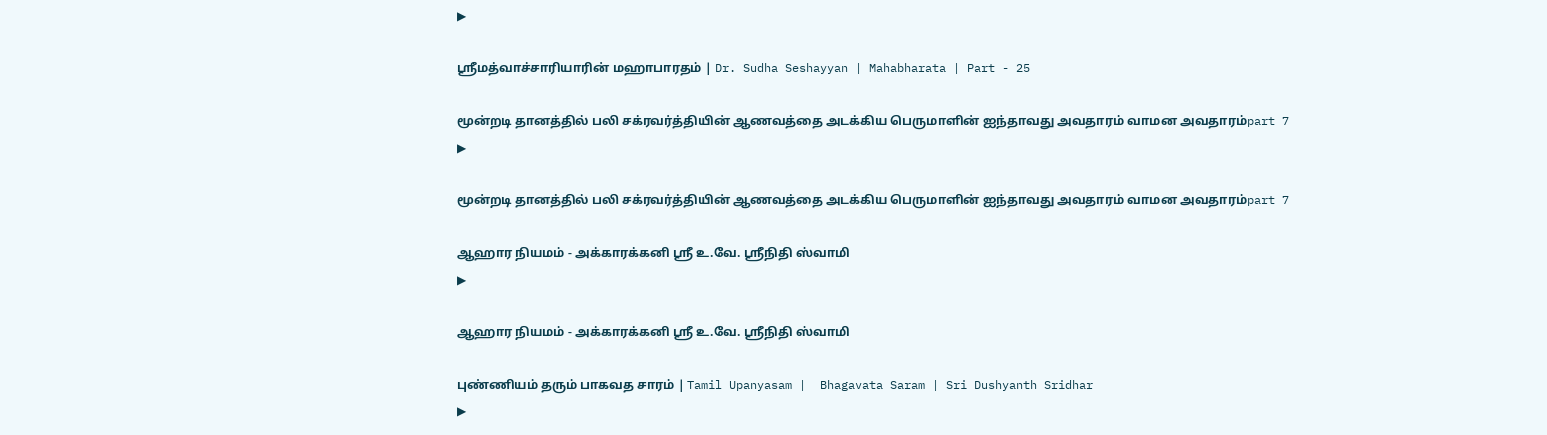▶

ஶ்ரீமத்வாச்சாரியாரின் மஹாபாரதம் | Dr. Sudha Seshayyan | Mahabharata | Part - 25

மூன்றடி தானத்தில் பலி சக்ரவர்த்தியின் ஆணவத்தை அடக்கிய பெருமாளின் ஐந்தாவது அவதாரம் வாமன அவதாரம்part 7
▶

மூன்றடி தானத்தில் பலி சக்ரவர்த்தியின் ஆணவத்தை அடக்கிய பெருமாளின் ஐந்தாவது அவதாரம் வாமன அவதாரம்part 7

ஆஹார நியமம் - அக்காரக்கனி ஸ்ரீ உ.வே. ஸ்ரீநிதி ஸ்வாமி
▶

ஆஹார நியமம் - அக்காரக்கனி ஸ்ரீ உ.வே. ஸ்ரீநிதி ஸ்வாமி

புண்ணியம் தரும் பாகவத சாரம் | Tamil Upanyasam |  Bhagavata Saram | Sri Dushyanth Sridhar
▶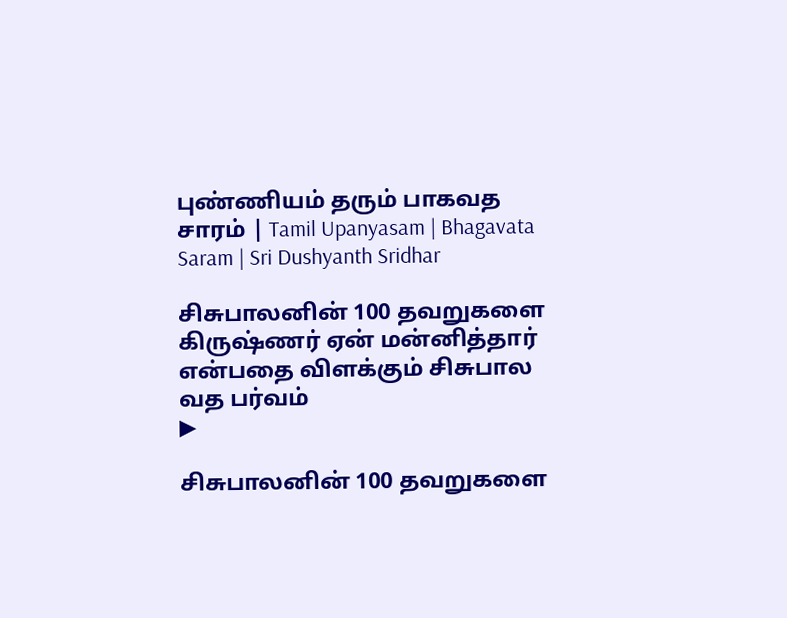புண்ணியம் தரும் பாகவத சாரம் | Tamil Upanyasam | Bhagavata Saram | Sri Dushyanth Sridhar

சிசுபாலனின் 100 தவறுகளை கிருஷ்ணர் ஏன் மன்னித்தார் என்பதை விளக்கும் சிசுபால வத பர்வம்
▶

சிசுபாலனின் 100 தவறுகளை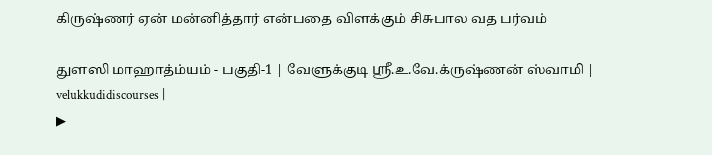கிருஷ்ணர் ஏன் மன்னித்தார் என்பதை விளக்கும் சிசுபால வத பர்வம்

துளஸி மாஹாத்ம்யம் - பகுதி-1 | வேளுக்குடி ஸ்ரீ.உ.வே.க்ருஷ்ணன் ஸ்வாமி | velukkudidiscourses |
▶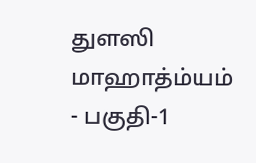துளஸி மாஹாத்ம்யம் - பகுதி-1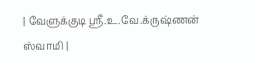| வேளுக்குடி ஸ்ரீ.உ.வே.க்ருஷ்ணன் ஸ்வாமி |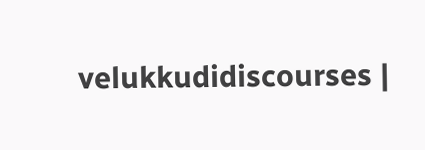velukkudidiscourses |